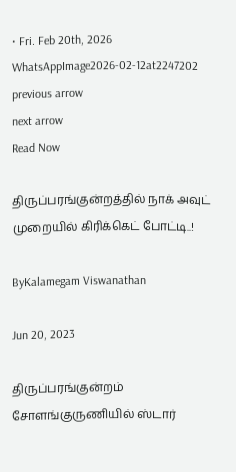• Fri. Feb 20th, 2026
WhatsAppImage2026-02-12at2247202
previous arrow
next arrow
Read Now

திருப்பரங்குன்றத்தில் நாக் அவுட் முறையில் கிரிக்கெட் போட்டி..!

ByKalamegam Viswanathan

Jun 20, 2023

திருப்பரங்குன்றம் சோளங்குருணியில் ஸ்டார்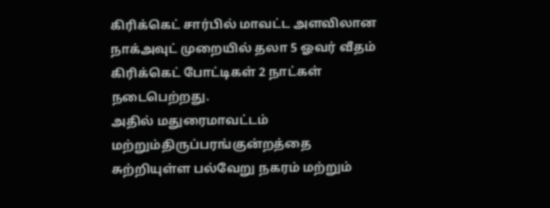கிரிக்கெட் சார்பில் மாவட்ட அளவிலான நாக்அவுட் முறையில் தலா 5 ஓவர் வீதம் கிரிக்கெட் போட்டிகள் 2 நாட்கள் நடைபெற்றது.
அதில் மதுரைமாவட்டம் மற்றும்திருப்பரங்குன்றத்தை சுற்றியுள்ள பல்வேறு நகரம் மற்றும்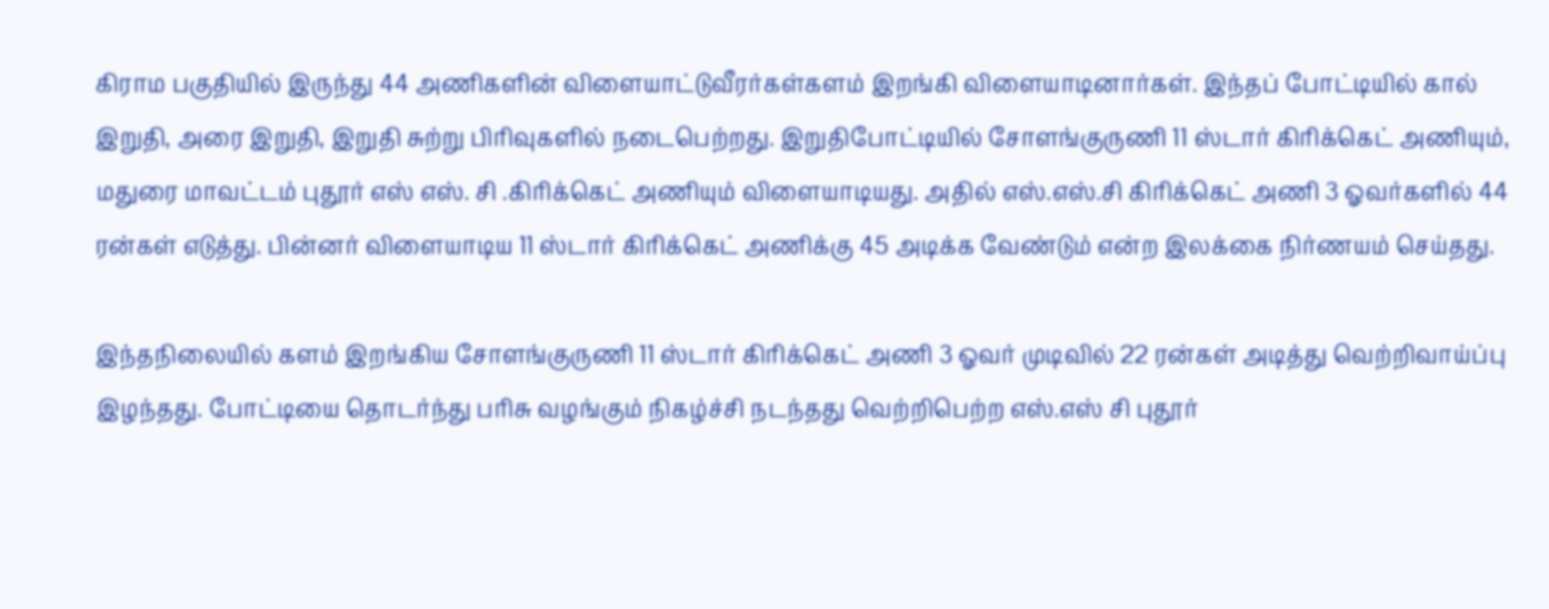கிராம பகுதியில் இருந்து 44 அணிகளின் விளையாட்டுவீரர்கள்களம் இறங்கி விளையாடினார்கள். இந்தப் போட்டியில் கால் இறுதி, அரை இறுதி, இறுதி சுற்று பிரிவுகளில் நடைபெற்றது. இறுதிபோட்டியில் சோளங்குருணி 11 ஸ்டார் கிரிக்கெட் அணியும், மதுரை மாவட்டம் புதூர் எஸ் எஸ். சி .கிரிக்கெட் அணியும் விளையாடியது. அதில் எஸ்.எஸ்.சி கிரிக்கெட் அணி 3 ஓவர்களில் 44 ரன்கள் எடுத்து. பின்னர் விளையாடிய 11 ஸ்டார் கிரிக்கெட் அணிக்கு 45 அடிக்க வேண்டும் என்ற இலக்கை நிர்ணயம் செய்தது.

இந்தநிலையில் களம் இறங்கிய சோளங்குருணி 11 ஸ்டார் கிரிக்கெட் அணி 3 ஓவர் முடிவில் 22 ரன்கள் அடித்து வெற்றிவாய்ப்பு இழந்தது. போட்டியை தொடர்ந்து பரிசு வழங்கும் நிகழ்ச்சி நடந்தது வெற்றிபெற்ற எஸ்.எஸ் சி புதூர்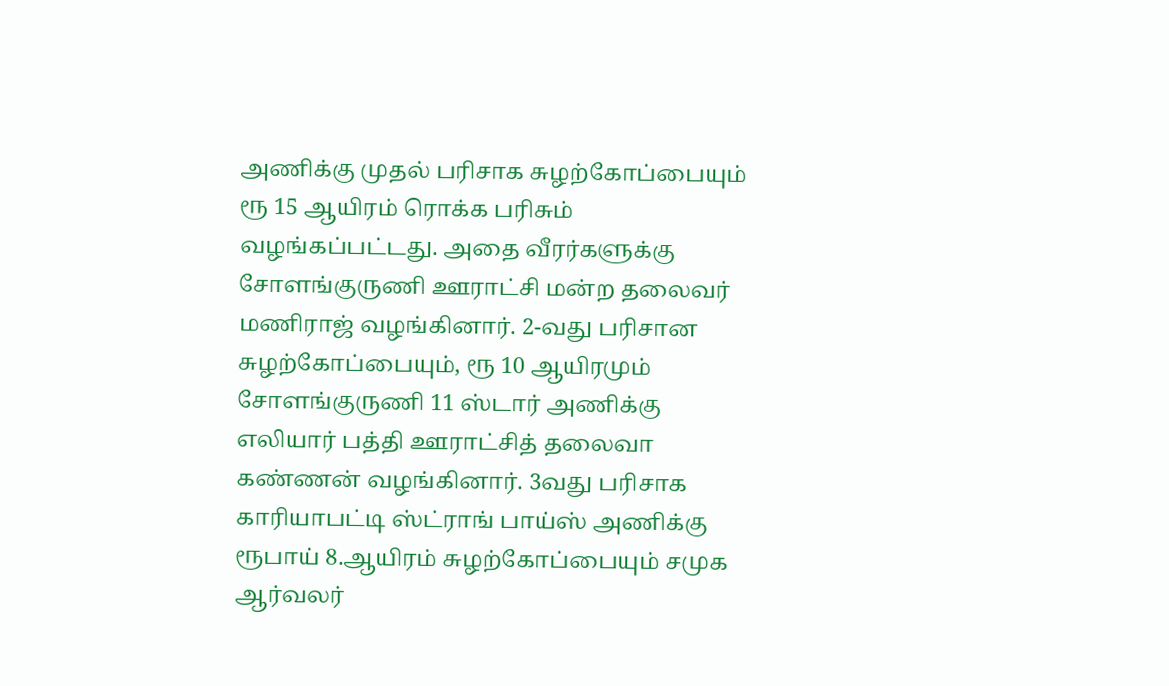அணிக்கு முதல் பரிசாக சுழற்கோப்பையும் ரூ 15 ஆயிரம் ரொக்க பரிசும் வழங்கப்பட்டது. அதை வீரர்களுக்கு சோளங்குருணி ஊராட்சி மன்ற தலைவர் மணிராஜ் வழங்கினார். 2-வது பரிசான சுழற்கோப்பையும், ரூ 10 ஆயிரமும் சோளங்குருணி 11 ஸ்டார் அணிக்கு எலியார் பத்தி ஊராட்சித் தலைவா கண்ணன் வழங்கினார். 3வது பரிசாக காரியாபட்டி ஸ்ட்ராங் பாய்ஸ் அணிக்கு ரூபாய் 8.ஆயிரம் சுழற்கோப்பையும் சமுக ஆர்வலர்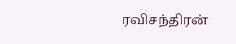ரவிசந்திரன்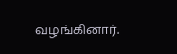வழங்கினார்.